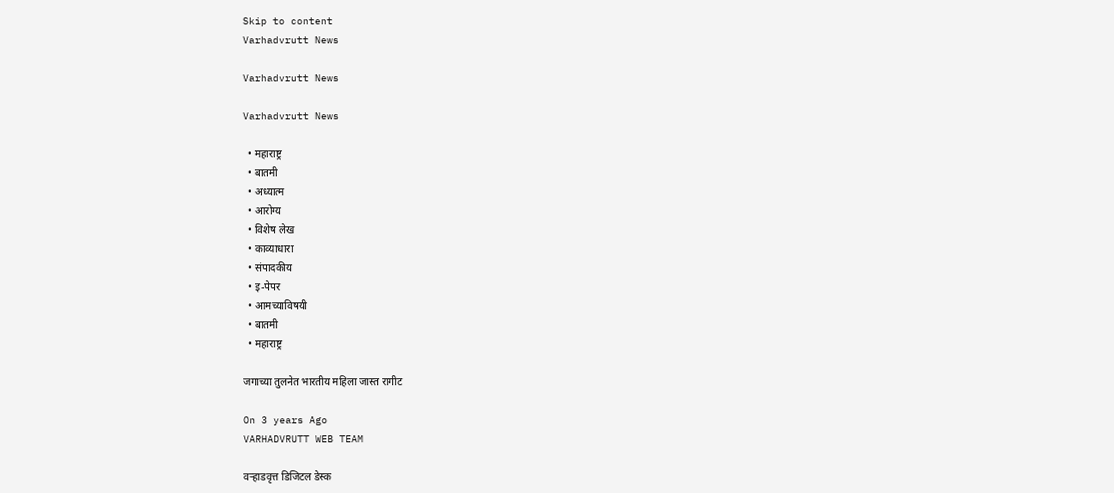Skip to content
Varhadvrutt News

Varhadvrutt News

Varhadvrutt News

  • महाराष्ट्र
  • बातमी
  • अध्यात्म
  • आरोग्य
  • विशेष लेख
  • काव्याधारा
  • संपादकीय
  • इ-पेपर
  • आमच्याविषयी
  • बातमी
  • महाराष्ट्र

जगाच्या तुलनेत भारतीय महिला जास्त रागीट

On 3 years Ago
VARHADVRUTT WEB TEAM

वऱ्हाडवृत्त डिजिटल डेस्क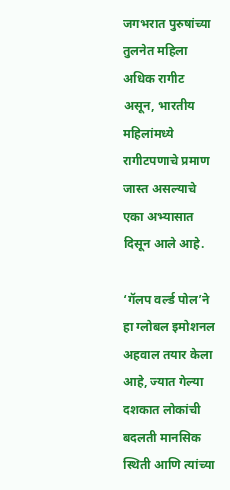जगभरात पुरुषांच्या तुलनेत महिला अधिक रागीट असून, भारतीय महिलांमध्ये रागीटपणाचे प्रमाण जास्त असल्याचे एका अभ्यासात दिसून आले आहे.

‘गॅलप वर्ल्ड पोल’ने हा ग्लोबल इमोशनल अहवाल तयार केला आहे, ज्यात गेल्या दशकात लोकांची बदलती मानसिक स्थिती आणि त्यांच्या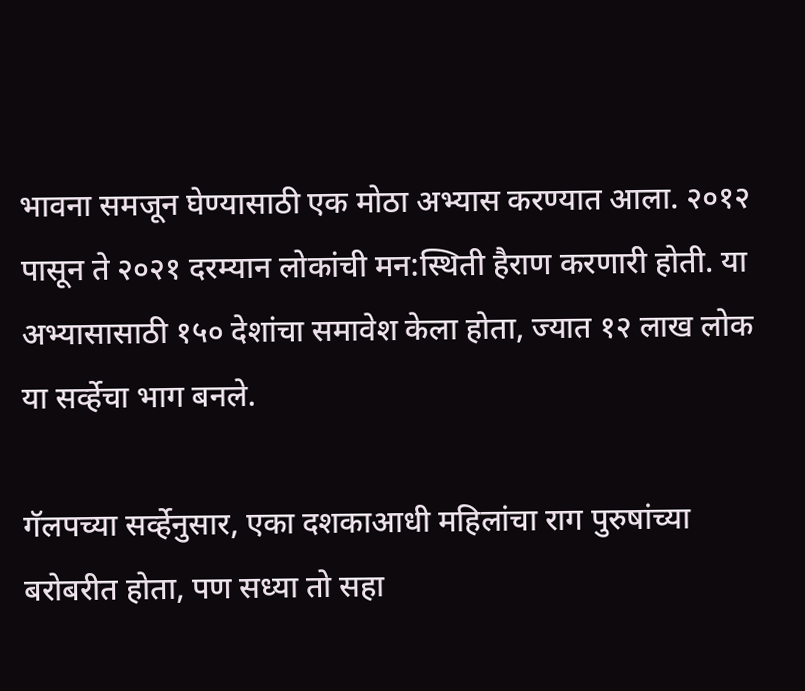भावना समजून घेण्यासाठी एक मोठा अभ्यास करण्यात आला. २०१२ पासून ते २०२१ दरम्यान लोकांची मन:स्थिती हैराण करणारी होती. या अभ्यासासाठी १५० देशांचा समावेश केला होता, ज्यात १२ लाख लोक या सर्व्हेचा भाग बनले.

गॅलपच्या सर्व्हेनुसार, एका दशकाआधी महिलांचा राग पुरुषांच्या बरोबरीत होता, पण सध्या तो सहा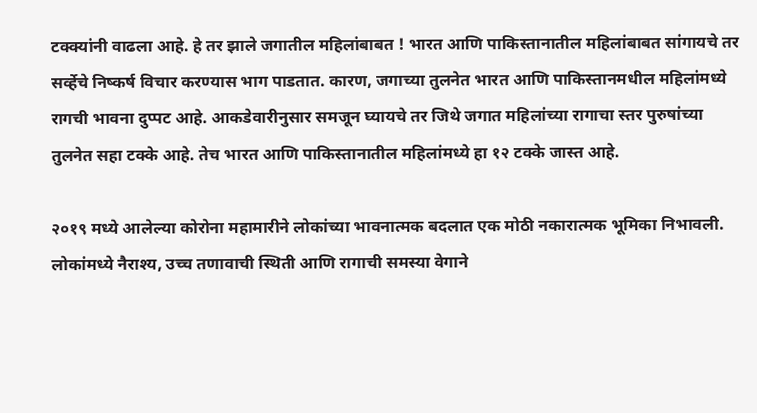टक्क्यांनी वाढला आहे. हे तर झाले जगातील महिलांबाबत ! भारत आणि पाकिस्तानातील महिलांबाबत सांगायचे तर सर्व्हेचे निष्कर्ष विचार करण्यास भाग पाडतात. कारण, जगाच्या तुलनेत भारत आणि पाकिस्तानमधील महिलांमध्ये रागची भावना दुप्पट आहे. आकडेवारीनुसार समजून घ्यायचे तर जिथे जगात महिलांच्या रागाचा स्तर पुरुषांच्या तुलनेत सहा टक्के आहे. तेच भारत आणि पाकिस्तानातील महिलांमध्ये हा १२ टक्के जास्त आहे.

२०१९ मध्ये आलेल्या कोरोना महामारीने लोकांच्या भावनात्मक बदलात एक मोठी नकारात्मक भूमिका निभावली. लोकांमध्ये नैराश्य, उच्च तणावाची स्थिती आणि रागाची समस्या वेगाने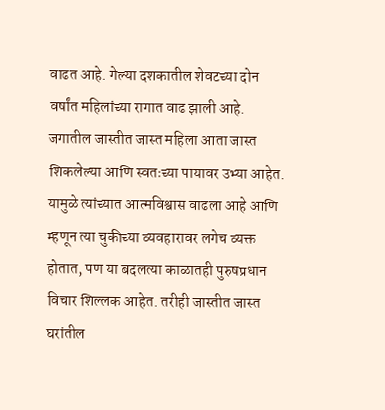वाढत आहे. गेल्या दशकातील शेवटच्या दोन वर्षांत महिलांच्या रागात वाढ झाली आहे. जगातील जास्तीत जास्त महिला आता जास्त शिकलेल्या आणि स्वतःच्या पायावर उभ्या आहेत. यामुळे त्यांच्यात आत्मविश्वास वाढला आहे आणि म्हणून त्या चुकीच्या व्यवहारावर लगेच व्यक्त होतात, पण या बदलत्या काळातही पुरुषप्रधान विचार शिल्लक आहेत. तरीही जास्तीत जास्त घरांतील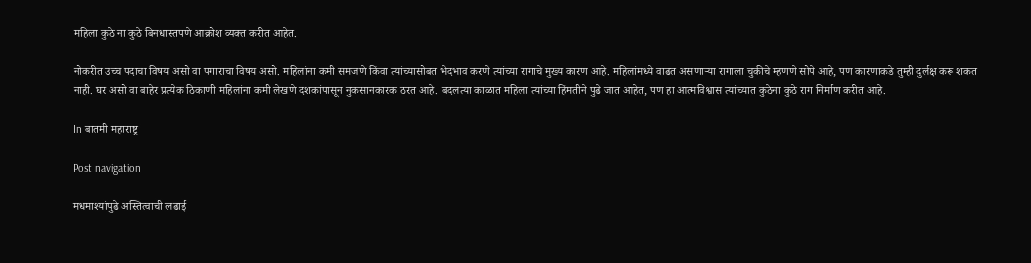महिला कुठे ना कुठे बिनधास्तपणे आक्रोश व्यक्त करीत आहेत.

नोकरीत उच्च पदाचा विषय असो वा पगाराचा विषय असो. महिलांना कमी समजणे किंवा त्यांच्यासोबत भेदभाव करणे त्यांच्या रागाचे मुख्य कारण आहे. महिलांमध्ये वाढत असणाऱ्या रागाला चुकीचे म्हणणे सोपे आहे, पण कारणाकडे तुम्ही दुर्लक्ष करू शकत नाही. घर असो वा बाहेर प्रत्येक ठिकाणी महिलांना कमी लेखणे दशकांपासून नुकसानकारक ठरत आहे. बदलत्या काळात महिला त्यांच्या हिंमतीने पुढे जात आहेत, पण हा आत्मविश्वास त्यांच्यात कुठेना कुठे राग निर्माण करीत आहे.

In बातमी महाराष्ट्र

Post navigation

मधमाश्यांपुढे अस्तित्वाची लढाई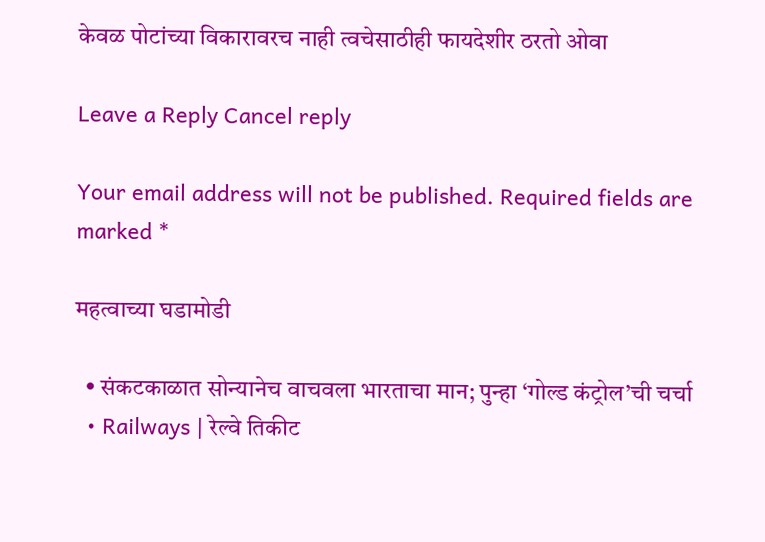केवळ पोटांच्या विकारावरच नाही त्वचेसाठीही फायदेशीर ठरतो ओवा

Leave a Reply Cancel reply

Your email address will not be published. Required fields are marked *

महत्वाच्या घडामोडी

  • संकटकाळात सोन्यानेच वाचवला भारताचा मान; पुन्हा ‘गोल्ड कंट्रोल’ची चर्चा
  • Railways | रेल्वे तिकीट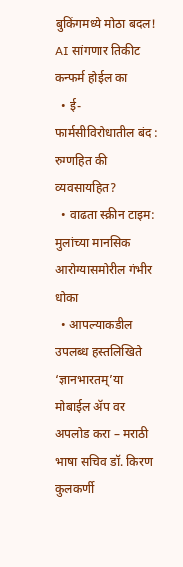बुकिंगमध्ये मोठा बदल! AI सांगणार तिकीट कन्फर्म होईल का
  • ई-फार्मसीविरोधातील बंद : रुग्णहित की व्यवसायहित?
  • वाढता स्क्रीन टाइम: मुलांच्या मानसिक आरोग्यासमोरील गंभीर धोका
  • आपल्याकडील उपलब्ध हस्तलिखिते ‘ज्ञानभारतम्’या मोबाईल ॲप वर अपलोड करा – मराठी भाषा सचिव डॉ. किरण कुलकर्णी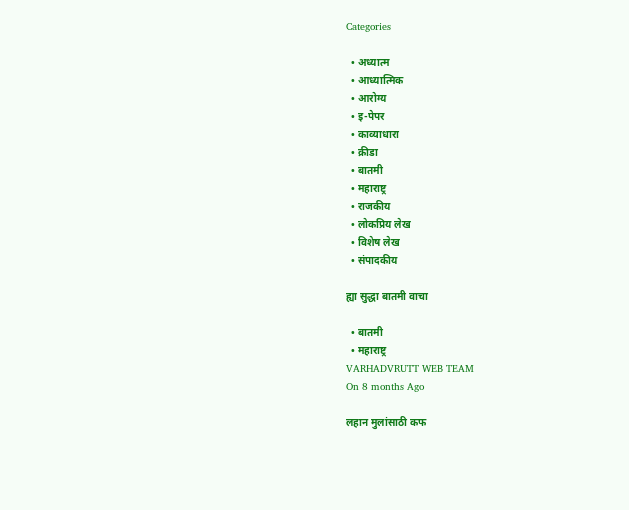Categories

  • अध्यात्म
  • आध्यात्मिक
  • आरोग्य
  • इ-पेपर
  • काव्याधारा
  • क्रीडा
  • बातमी
  • महाराष्ट्र
  • राजकीय
  • लोकप्रिय लेख
  • विशेष लेख
  • संपादकीय

ह्या सुद्धा बातमी वाचा

  • बातमी
  • महाराष्ट्र
VARHADVRUTT WEB TEAM
On 8 months Ago

लहान मुलांसाठी कफ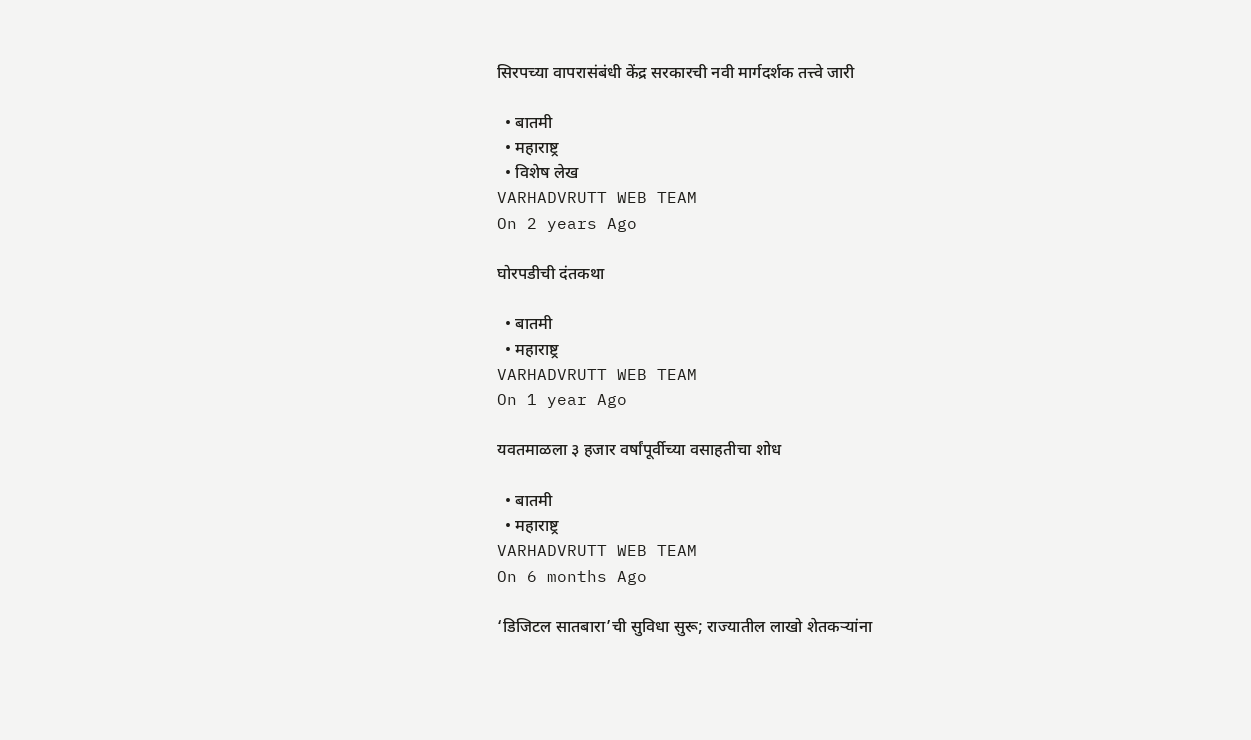सिरपच्या वापरासंबंधी केंद्र सरकारची नवी मार्गदर्शक तत्त्वे जारी

  • बातमी
  • महाराष्ट्र
  • विशेष लेख
VARHADVRUTT WEB TEAM
On 2 years Ago

घोरपडीची दंतकथा

  • बातमी
  • महाराष्ट्र
VARHADVRUTT WEB TEAM
On 1 year Ago

यवतमाळला ३ हजार वर्षांपूर्वीच्या वसाहतीचा शोध

  • बातमी
  • महाराष्ट्र
VARHADVRUTT WEB TEAM
On 6 months Ago

‘डिजिटल सातबारा’ची सुविधा सुरू; राज्यातील लाखो शेतकऱ्यांना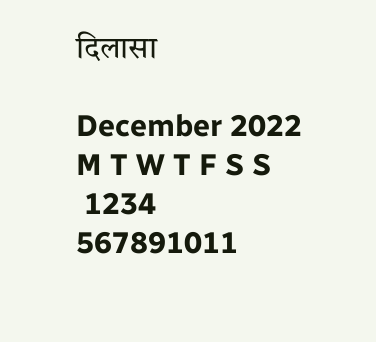दिलासा

December 2022
M T W T F S S
 1234
567891011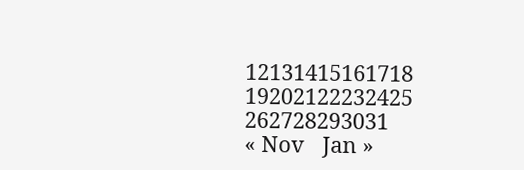12131415161718
19202122232425
262728293031
« Nov   Jan »